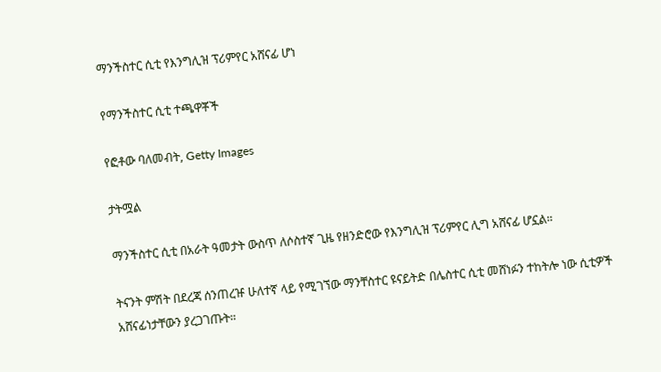ማንችስተር ሲቲ የእንግሊዝ ፕሪምየር አሸናፊ ሆነ

የማንችስተር ሲቲ ተጫዋቾች

የፎቶው ባለመብት, Getty Images

ታትሟል

ማንችስተር ሲቲ በአራት ዓመታት ውስጥ ለሶስተኛ ጊዜ የዘንድሮው የእንግሊዝ ፕሪምየር ሊግ አሸናፊ ሆኗል።

ትናንት ምሽት በደረጃ ሰንጠረዡ ሁለተኛ ላይ የሚገኘው ማንቸስተር ዩናይትድ በሌስተር ሲቲ መሸነፉን ተከትሎ ነው ሲቲዎች አሸናፊነታቸውን ያረጋገጡት።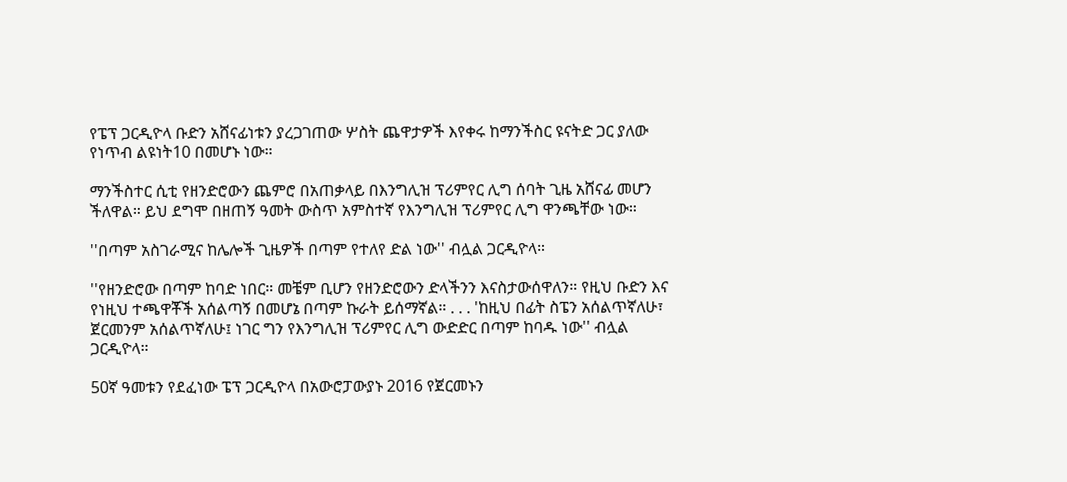የፔፕ ጋርዲዮላ ቡድን አሸናፊነቱን ያረጋገጠው ሦስት ጨዋታዎች እየቀሩ ከማንችስር ዩናትድ ጋር ያለው የነጥብ ልዩነት10 በመሆኑ ነው።

ማንችስተር ሲቲ የዘንድሮውን ጨምሮ በአጠቃላይ በእንግሊዝ ፕሪምየር ሊግ ሰባት ጊዜ አሸናፊ መሆን ችለዋል። ይህ ደግሞ በዘጠኝ ዓመት ውስጥ አምስተኛ የእንግሊዝ ፕሪምየር ሊግ ዋንጫቸው ነው።

''በጣም አስገራሚና ከሌሎች ጊዜዎች በጣም የተለየ ድል ነው'' ብሏል ጋርዲዮላ።

''የዘንድሮው በጣም ከባድ ነበር። መቼም ቢሆን የዘንድሮውን ድላችንን እናስታውሰዋለን። የዚህ ቡድን እና የነዚህ ተጫዋቾች አሰልጣኝ በመሆኔ በጣም ኩራት ይሰማኛል። . . . 'ከዚህ በፊት ስፔን አሰልጥኛለሁ፣ ጀርመንም አሰልጥኛለሁ፤ ነገር ግን የእንግሊዝ ፕሪምየር ሊግ ውድድር በጣም ከባዱ ነው'' ብሏል ጋርዲዮላ።

50ኛ ዓመቱን የደፈነው ፔፕ ጋርዲዮላ በአውሮፓውያኑ 2016 የጀርመኑን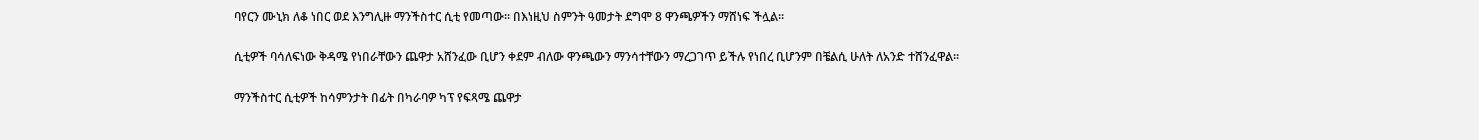ባየርን ሙኒክ ለቆ ነበር ወደ እንግሊዙ ማንችስተር ሲቲ የመጣው። በእነዚህ ስምንት ዓመታት ደግሞ 8 ዋንጫዎችን ማሸነፍ ችሏል።

ሲቲዎች ባሳለፍነው ቅዳሜ የነበራቸውን ጨዋታ አሸንፈው ቢሆን ቀደም ብለው ዋንጫውን ማንሳተቸውን ማረጋገጥ ይችሉ የነበረ ቢሆንም በቼልሲ ሁለት ለአንድ ተሸንፈዋል።

ማንችስተር ሲቲዎች ከሳምንታት በፊት በካራባዎ ካፕ የፍጻሜ ጨዋታ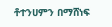ቶተንሀምን በማሸነፍ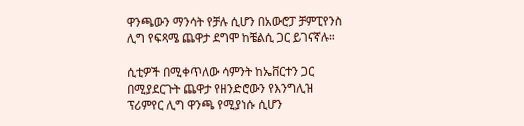ዋንጫውን ማንሳት የቻሉ ሲሆን በአውሮፓ ቻምፒየንስ ሊግ የፍጻሜ ጨዋታ ደግሞ ከቼልሲ ጋር ይገናኛሉ።

ሲቲዎች በሚቀጥለው ሳምንት ከኤቨርተን ጋር በሚያደርጉት ጨዋታ የዘንድሮውን የእንግሊዝ ፕሪምየር ሊግ ዋንጫ የሚያነሱ ሲሆን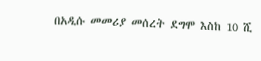በአዲሱ መመሪያ መሰረት ደግሞ እስከ 10 ሺ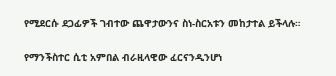የሚደርሱ ደጋፊዎች ገብተው ጨዋታውንና ስነ-ስርአቱን መከታተል ይችላሉ።

የማንችስተር ሲቲ አምበል ብራዚላዊው ፈርናንዲንሆነ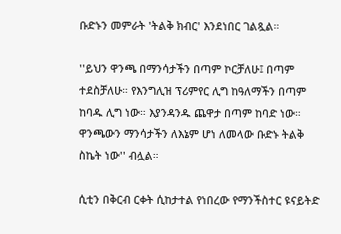ቡድኑን መምራት 'ትልቅ ክብር' እንደነበር ገልጿል።

''ይህን ዋንጫ በማንሳታችን በጣም ኮርቻለሁ፤ በጣም ተደስቻለሁ። የእንግሊዝ ፕሪምየር ሊግ ከዓለማችን በጣም ከባዱ ሊግ ነው። እያንዳንዱ ጨዋታ በጣም ከባድ ነው። ዋንጫውን ማንሳታችን ለእኔም ሆነ ለመላው ቡድኑ ትልቅ ስኬት ነው'' ብሏል።

ሲቲን በቅርብ ርቀት ሲከታተል የነበረው የማንችስተር ዩናይትድ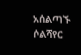አሰልጣኙ ሶልሻየር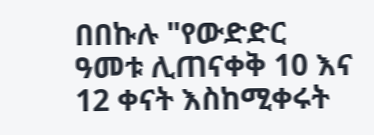በበኩሉ "የውድድር ዓመቱ ሊጠናቀቅ 10 እና 12 ቀናት እስከሚቀሩት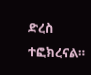ድረስ ተፎክረናል።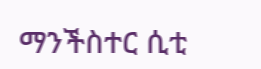ማንችስተር ሲቲ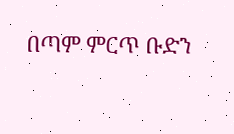በጣም ምርጥ ቡድን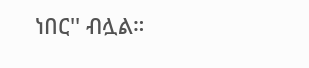ነበር'' ብሏል።